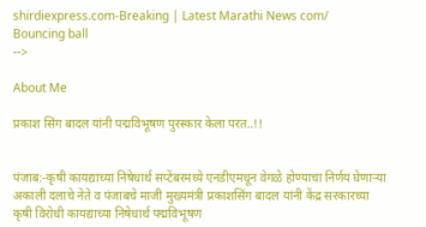shirdiexpress.com-Breaking | Latest Marathi News com/
Bouncing ball
-->

About Me

प्रकाश सिंग बादल यांनी पद्मविभूषण पुरस्कार केला परत..!!


पंजाब:-कृषी कायद्याच्या निषेधार्थ सप्टेंबरमध्ये एनडीएमधून वेगळे होण्याचा निर्णय घेणाऱ्या अकाली दलाचे नेते व पंजाबचे माजी मुख्यमंत्री प्रकाशसिंग बादल यांनी केंद्र सरकारच्या कृषी विरोधी कायद्याच्या निषेधार्थ पद्मविभूषण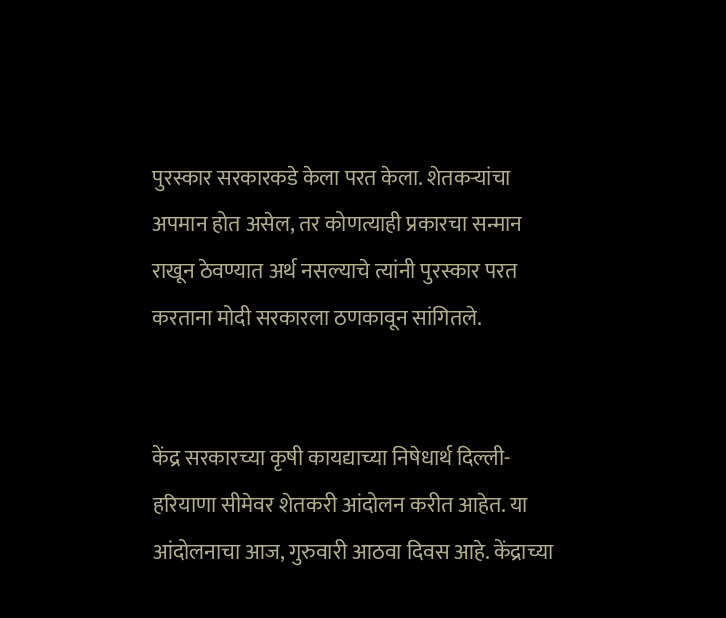पुरस्कार सरकारकडे केला परत केला. शेतकऱ्यांचा अपमान होत असेल, तर कोणत्याही प्रकारचा सन्मान राखून ठेवण्यात अर्थ नसल्याचे त्यांनी पुरस्कार परत करताना मोदी सरकारला ठणकावून सांगितले.


केंद्र सरकारच्या कृषी कायद्याच्या निषेधार्थ दिल्ली-हरियाणा सीमेवर शेतकरी आंदोलन करीत आहेत. या आंदोलनाचा आज, गुरुवारी आठवा दिवस आहे. केंद्राच्या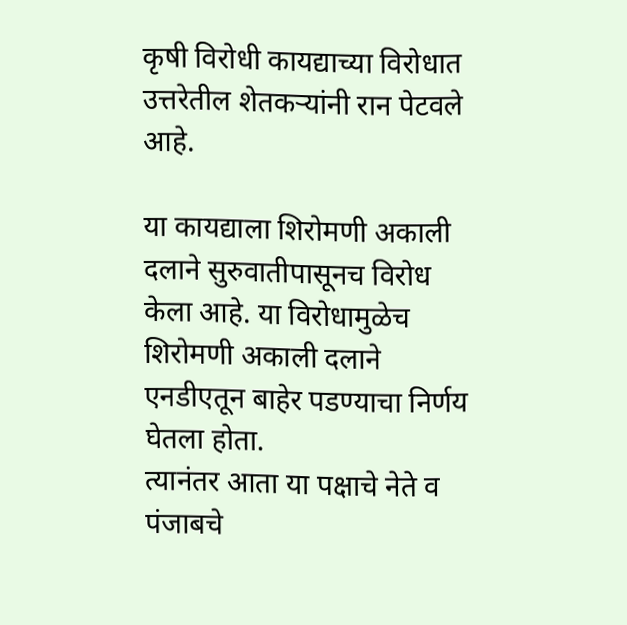कृषी विरोधी कायद्याच्या विरोधात उत्तरेतील शेतकऱ्यांनी रान पेटवले आहे.

या कायद्याला शिरोमणी अकाली दलाने सुरुवातीपासूनच विरोध केला आहे. या विरोधामुळेच शिरोमणी अकाली दलाने एनडीएतून बाहेर पडण्याचा निर्णय घेतला होता.
त्यानंतर आता या पक्षाचे नेते व पंजाबचे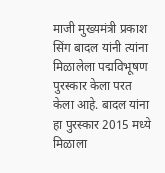माजी मुख्यमंत्री प्रकाश सिंग बादल यांनी त्यांना मिळालेला पद्मविभूषण पुरस्कार केला परत केला आहे. बादल यांना हा पुरस्कार 2015 मध्ये मिळाला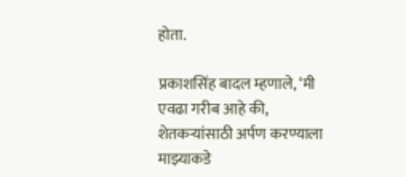होता.

प्रकाशसिंह बादल म्हणाले, ‘मी एवढा गरीब आहे की, शेतकऱ्यांसाठी अर्पण करण्याला माझ्याकडे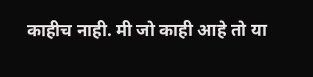काहीच नाही. मी जो काही आहे तो या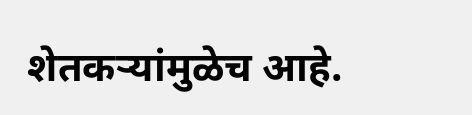शेतकऱ्यांमुळेच आहे.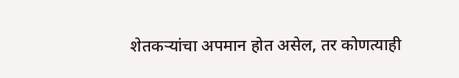शेतकऱ्यांचा अपमान होत असेल, तर कोणत्याही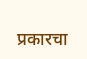प्रकारचा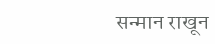सन्मान राखून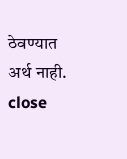ठेवण्यात अर्थ नाही.
close